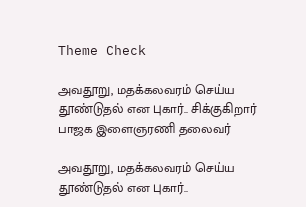Theme Check

அவதூறு, மதக்கலவரம் செய்ய தூண்டுதல் என புகார்.. சிக்குகிறார் பாஜக இளைஞரணி தலைவர்

அவதூறு, மதக்கலவரம் செய்ய தூண்டுதல் என புகார்..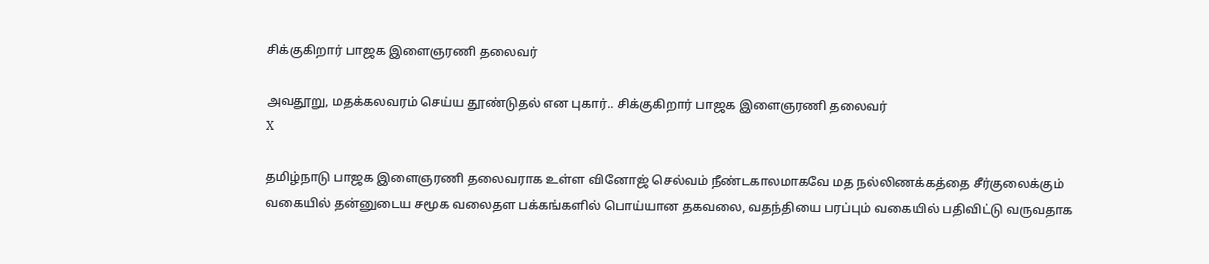சிக்குகிறார் பாஜக இளைஞரணி தலைவர்

அவதூறு, மதக்கலவரம் செய்ய தூண்டுதல் என புகார்.. சிக்குகிறார் பாஜக இளைஞரணி தலைவர்
X

தமிழ்நாடு பாஜக இளைஞரணி தலைவராக உள்ள வினோஜ் செல்வம் நீண்டகாலமாகவே மத நல்லிணக்கத்தை சீர்குலைக்கும் வகையில் தன்னுடைய சமூக வலைதள பக்கங்களில் பொய்யான தகவலை, வதந்தியை பரப்பும் வகையில் பதிவிட்டு வருவதாக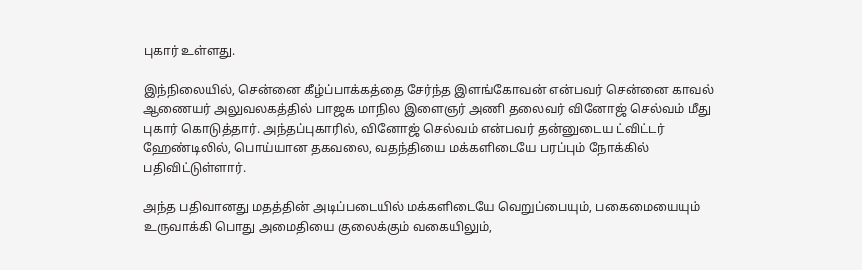புகார் உள்ளது.

இந்நிலையில், சென்னை கீழ்ப்பாக்கத்தை சேர்ந்த இளங்கோவன் என்பவர் சென்னை காவல் ஆணையர் அலுவலகத்தில் பாஜக மாநில இளைஞர் அணி தலைவர் வினோஜ் செல்வம் மீது புகார் கொடுத்தார். அந்தப்புகாரில், வினோஜ் செல்வம் என்பவர் தன்னுடைய ட்விட்டர் ஹேண்டிலில், பொய்யான தகவலை, வதந்தியை மக்களிடையே பரப்பும் நோக்கில் பதிவிட்டுள்ளார்.

அந்த பதிவானது மதத்தின் அடிப்படையில் மக்களிடையே வெறுப்பையும், பகைமையையும் உருவாக்கி பொது அமைதியை குலைக்கும் வகையிலும்,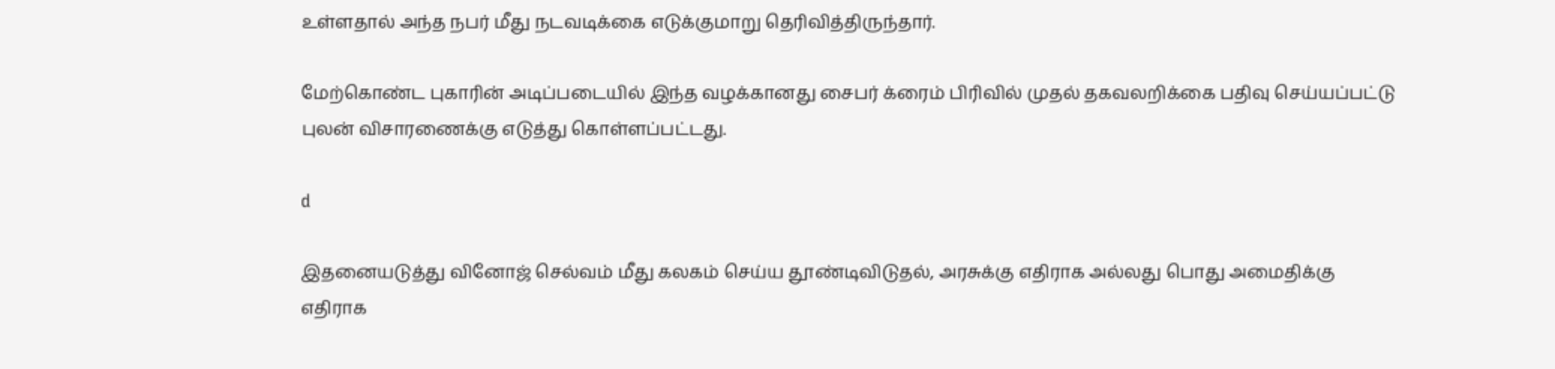உள்ளதால் அந்த நபர் மீது நடவடிக்கை எடுக்குமாறு தெரிவித்திருந்தார்.

மேற்கொண்ட புகாரின் அடிப்படையில் இந்த வழக்கானது சைபர் க்ரைம் பிரிவில் முதல் தகவலறிக்கை பதிவு செய்யப்பட்டு புலன் விசாரணைக்கு எடுத்து கொள்ளப்பட்டது.

d

இதனையடுத்து வினோஜ் செல்வம் மீது கலகம் செய்ய தூண்டிவிடுதல், அரசுக்கு எதிராக அல்லது பொது அமைதிக்கு எதிராக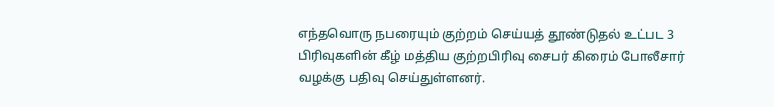எந்தவொரு நபரையும் குற்றம் செய்யத் தூண்டுதல் உட்பட 3 பிரிவுகளின் கீழ் மத்திய குற்றபிரிவு சைபர் கிரைம் போலீசார் வழக்கு பதிவு செய்துள்ளனர்.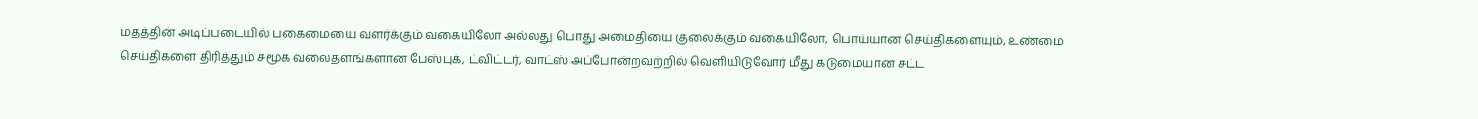மதத்தின் அடிப்படையில் பகைமையை வளர்க்கும் வகையிலோ அல்லது பொது அமைதியை குலைக்கும் வகையிலோ, பொய்யான செய்திகளையும், உண்மை செய்திகளை திரித்தும் சமூக வலைதளங்களான பேஸ்புக், ட்விட்டர், வாட்ஸ் அப்போன்றவற்றில் வெளியிடுவோர் மீது கடுமையான சட்ட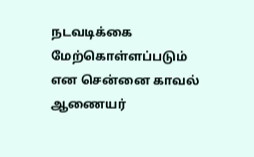நடவடிக்கை மேற்கொள்ளப்படும் என சென்னை காவல் ஆணையர்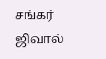சங்கர் ஜிவால்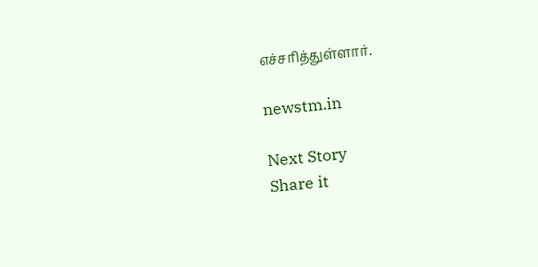எச்சரித்துள்ளார்.

newstm.in

Next Story
Share it